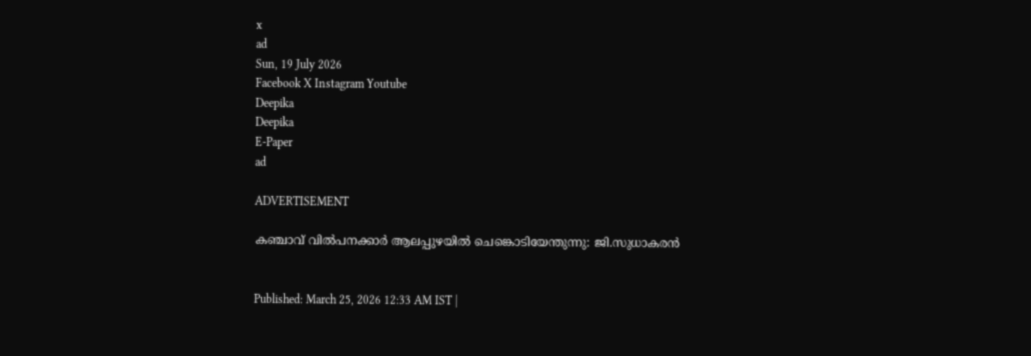x
ad
Sun, 19 July 2026
Facebook X Instagram Youtube
Deepika
Deepika
E-Paper
ad

ADVERTISEMENT

കഞ്ചാവ് വിൽപനക്കാർ ആലപ്പുഴയിൽ ചെങ്കൊടിയേന്തുന്നു: ജി.സുധാകരൻ


Published: March 25, 2026 12:33 AM IST |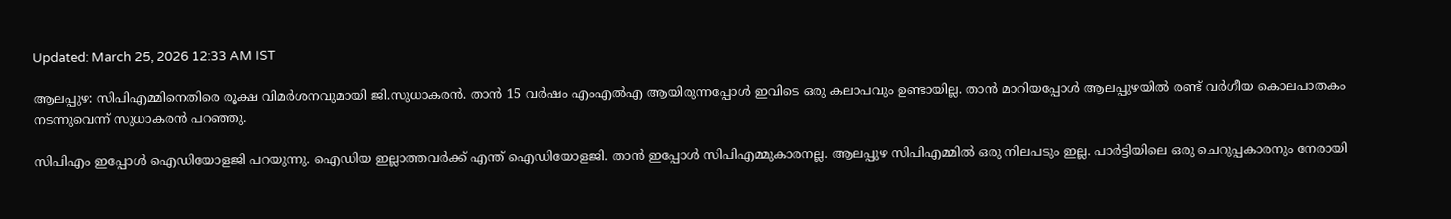Updated: March 25, 2026 12:33 AM IST

ആലപ്പുഴ: സിപിഎമ്മിനെതിരെ രൂക്ഷ വിമർശനവുമായി ജി.സുധാകരൻ. താൻ 15 വർഷം എംഎല്‍എ ആയിരുന്നപ്പോൾ ഇവിടെ ഒരു കലാപവും ഉണ്ടായില്ല. താൻ മാറിയപ്പോൾ ആലപ്പുഴയിൽ രണ്ട് വർഗീയ കൊലപാതകം നടന്നുവെന്ന് സുധാകരൻ പറഞ്ഞു.

സിപിഎം ഇപ്പോൾ ഐഡിയോളജി പറയുന്നു. ഐഡിയ ഇല്ലാത്തവർക്ക് എന്ത് ഐഡിയോളജി. താൻ ഇപ്പോൾ സിപിഎമ്മുകാരനല്ല. ആലപ്പുഴ സിപിഎമ്മിൽ ഒരു നിലപടും ഇല്ല. പാർട്ടിയിലെ ഒരു ചെറുപ്പകാരനും നേരായി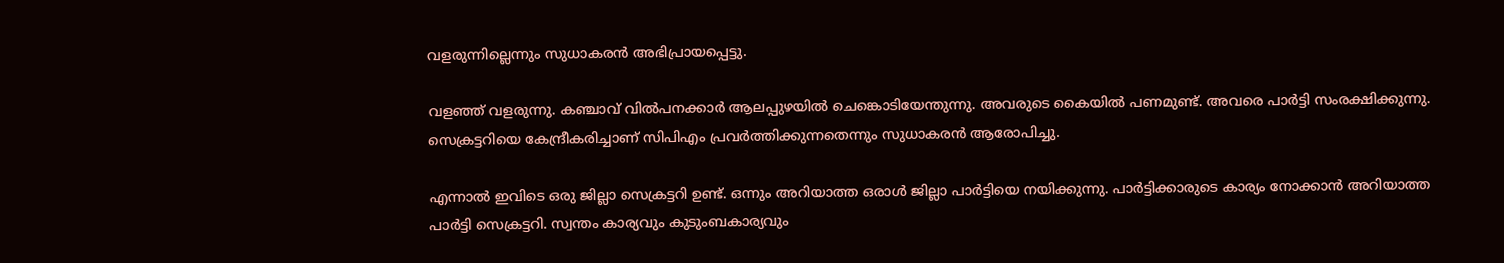വളരുന്നില്ലെന്നും സുധാകരൻ അഭിപ്രായപ്പെട്ടു.

വളഞ്ഞ് വളരുന്നു. കഞ്ചാവ് വിൽപനക്കാർ ആലപ്പുഴയിൽ ചെങ്കൊടിയേന്തുന്നു. അവരുടെ കൈയിൽ പണമുണ്ട്. അവരെ പാർട്ടി സംരക്ഷിക്കുന്നു. സെക്രട്ടറിയെ കേന്ദ്രീകരിച്ചാണ് സിപിഎം പ്രവർത്തിക്കുന്നതെന്നും സുധാകരൻ ആരോപിച്ചു.

എന്നാൽ ഇവിടെ ഒരു ജില്ലാ സെക്രട്ടറി ഉണ്ട്. ഒന്നും അറിയാത്ത ഒരാൾ ജില്ലാ പാർട്ടിയെ നയിക്കുന്നു. പാർട്ടിക്കാരുടെ കാര്യം നോക്കാൻ അറിയാത്ത പാർട്ടി സെക്രട്ടറി. സ്വന്തം കാര്യവും കുടുംബകാര്യവും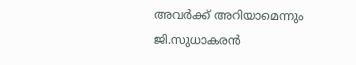അവർക്ക് അറിയാമെന്നും ജി.സുധാകരൻ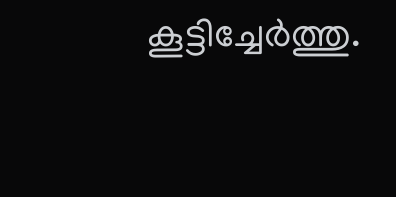കൂട്ടിച്ചേർത്തു.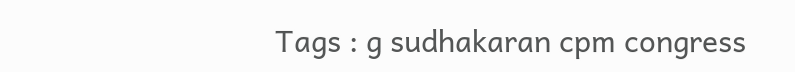Tags : g sudhakaran cpm congress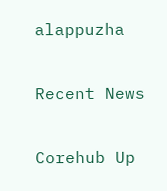alappuzha

Recent News

Corehub Up